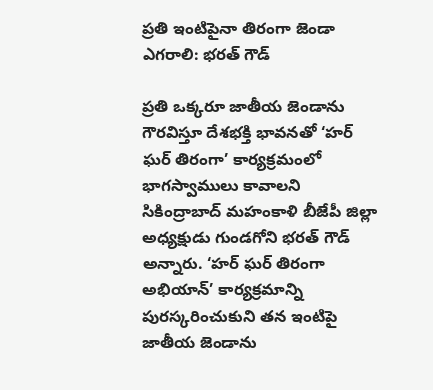ప్రతి ఇంటిపైనా తిరంగా జెండా ఎగరాలి: భరత్ గౌడ్

ప్రతి ఒక్కరూ జాతీయ జెండాను గౌరవిస్తూ దేశభక్తి భావనతో ‘హర్ ఘర్ తిరంగా’ కార్యక్రమంలో భాగస్వాములు కావాలని సికింద్రాబాద్ మహంకాళి బీజేపీ జిల్లా అధ్యక్షుడు గుండగోని భరత్ గౌడ్ అన్నారు. ‘హర్ ఘర్ తిరంగా అభియాన్’ కార్యక్రమాన్ని పురస్కరించుకుని తన ఇంటిపై జాతీయ జెండాను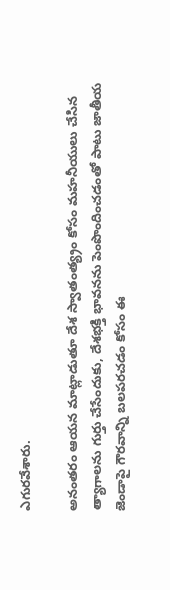ఎగురవేశారు.

అనంతరం ఆయన మాట్లాడుతూ దేశ స్వాతంత్య్రం కోసం మహనీయులు చేసిన త్యాగాలను గుర్తు చేసేందుకు, దేశభక్తి భావనను పెంపొందించడంతో పాటు జాతీయ జెండాపై గౌరవాన్ని బలపరచడం కోసం ఈ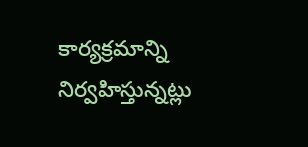కార్యక్రమాన్ని నిర్వహిస్తున్నట్లు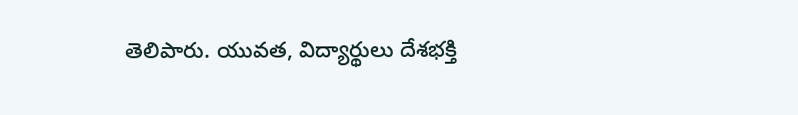తెలిపారు. యువత, విద్యార్థులు దేశభక్తి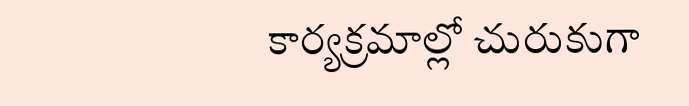కార్యక్రమాల్లో చురుకుగా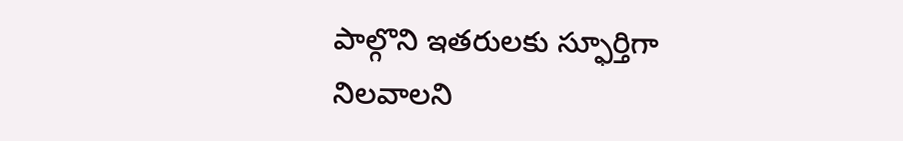పాల్గొని ఇతరులకు స్ఫూర్తిగా నిలవాలని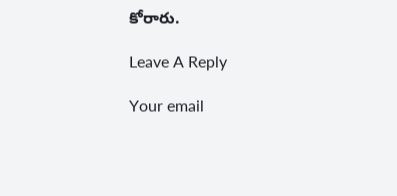కోరారు.

Leave A Reply

Your email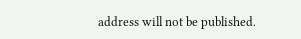address will not be published.